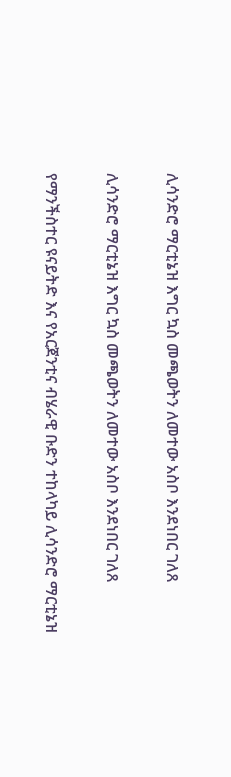ሊሳንድሮ ማርቲኔዝ እግር ኳስ መጫወትን ለመተው አስቦ እንደነበር ገለጸ

ሊሳንድሮ ማርቲኔዝ እግር ኳስ መጫወትን ለመተው አስቦ እንደነበር ገለጸ

የማንችስተር ዩናይትድ እና የአርጀንቲና ብሄራዊ ቡድን ተከላካይ ሊሳንድሮ ማርቲኔዝ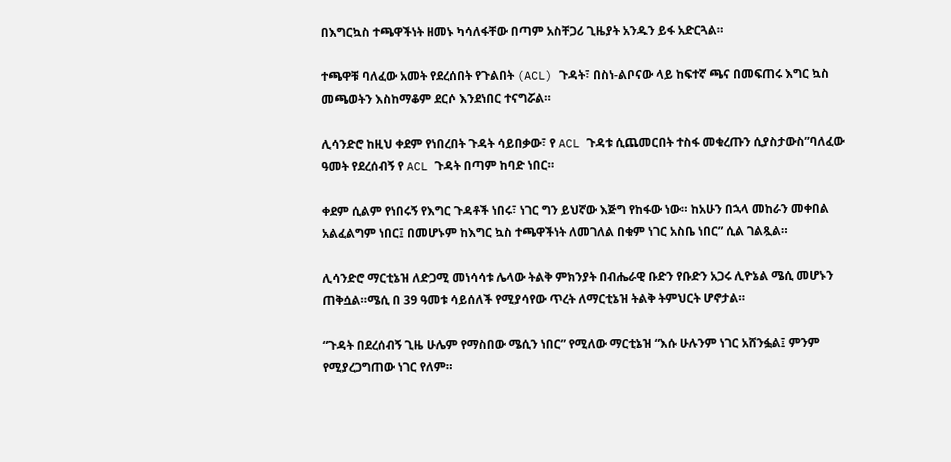በእግርኳስ ተጫዋችነት ዘመኑ ካሳለፋቸው በጣም አስቸጋሪ ጊዜያት አንዱን ይፋ አድርጓል።

ተጫዋቹ ባለፈው አመት የደረሰበት የጉልበት (ACL) ጉዳት፣ በስነ-ልቦናው ላይ ከፍተኛ ጫና በመፍጠሩ እግር ኳስ መጫወትን እስከማቆም ደርሶ እንደነበር ተናግሯል።

ሊሳንድሮ ከዚህ ቀደም የነበረበት ጉዳት ሳይበቃው፣ የ ACL ጉዳቱ ሲጨመርበት ተስፋ መቁረጡን ሲያስታውስ”ባለፈው ዓመት የደረሰብኝ የ ACL ጉዳት በጣም ከባድ ነበር።

ቀደም ሲልም የነበሩኝ የእግር ጉዳቶች ነበሩ፣ ነገር ግን ይህኛው እጅግ የከፋው ነው። ከአሁን በኋላ መከራን መቀበል አልፈልግም ነበር፤ በመሆኑም ከእግር ኳስ ተጫዋችነት ለመገለል በቁም ነገር አስቤ ነበር” ሲል ገልጿል።

ሊሳንድሮ ማርቲኔዝ ለድጋሚ መነሳሳቱ ሌላው ትልቅ ምክንያት በብሔራዊ ቡድን የቡድን አጋሩ ሊዮኔል ሜሲ መሆኑን ጠቅሷል።ሜሲ በ 39 ዓመቱ ሳይሰለች የሚያሳየው ጥረት ለማርቲኔዝ ትልቅ ትምህርት ሆኖታል።

“ጉዳት በደረሰብኝ ጊዜ ሁሌም የማስበው ሜሲን ነበር” የሚለው ማርቲኔዝ “እሱ ሁሉንም ነገር አሸንፏል፤ ምንም የሚያረጋግጠው ነገር የለም።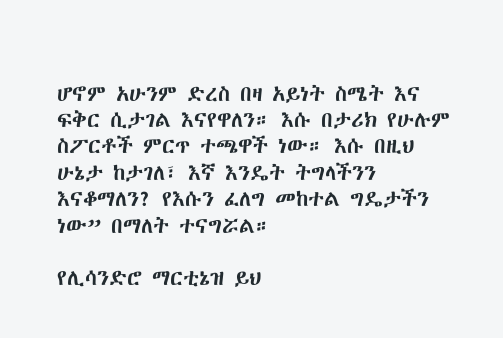ሆኖም አሁንም ድረስ በዛ አይነት ስሜት እና ፍቅር ሲታገል እናየዋለን። እሱ በታሪክ የሁሉም ስፖርቶች ምርጥ ተጫዋች ነው። እሱ በዚህ ሁኔታ ከታገለ፣ እኛ እንዴት ትግላችንን እናቆማለን? የእሱን ፈለግ መከተል ግዴታችን ነው” በማለት ተናግሯል።

የሊሳንድሮ ማርቲኔዝ ይህ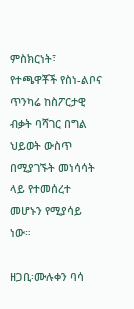ምስክርነት፣ የተጫዋቾች የስነ-ልቦና ጥንካሬ ከስፖርታዊ ብቃት ባሻገር በግል ህይወት ውስጥ በሚያገኙት መነሳሳት ላይ የተመሰረተ መሆኑን የሚያሳይ ነው።

ዘጋቢ፡ሙሉቀን ባሳ